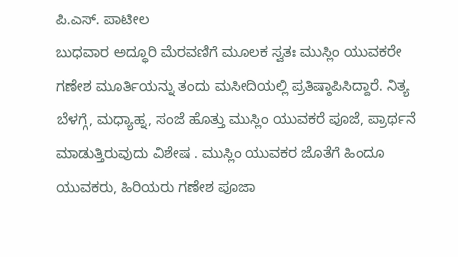ಪಿ.ಎಸ್. ಪಾಟೀಲ
ಬುಧವಾರ ಅದ್ಧೂರಿ ಮೆರವಣಿಗೆ ಮೂಲಕ ಸ್ವತಃ ಮುಸ್ಲಿಂ ಯುವಕರೇ ಗಣೇಶ ಮೂರ್ತಿಯನ್ನು ತಂದು ಮಸೀದಿಯಲ್ಲಿ ಪ್ರತಿಷ್ಠಾಪಿಸಿದ್ದಾರೆ. ನಿತ್ಯ ಬೆಳಗ್ಗೆ, ಮಧ್ಯಾಹ್ನ, ಸಂಜೆ ಹೊತ್ತು ಮುಸ್ಲಿಂ ಯುವಕರೆ ಪೂಜೆ, ಪ್ರಾರ್ಥನೆ ಮಾಡುತ್ತಿರುವುದು ವಿಶೇಷ . ಮುಸ್ಲಿಂ ಯುವಕರ ಜೊತೆಗೆ ಹಿಂದೂ ಯುವಕರು, ಹಿರಿಯರು ಗಣೇಶ ಪೂಜಾ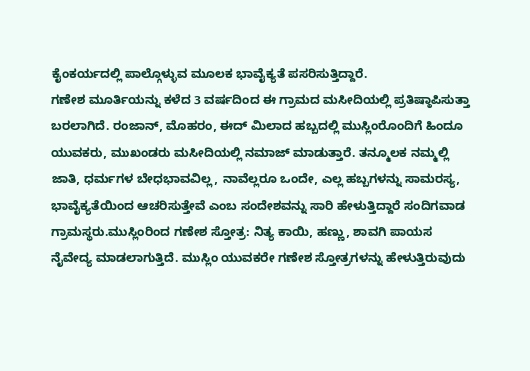ಕೈಂಕರ್ಯದಲ್ಲಿ ಪಾಲ್ಗೊಳ್ಳುವ ಮೂಲಕ ಭಾವೈಕ್ಯತೆ ಪಸರಿಸುತ್ತಿದ್ದಾರೆ.
ಗಣೇಶ ಮೂರ್ತಿಯನ್ನು ಕಳೆದ 3 ವರ್ಷದಿಂದ ಈ ಗ್ರಾಮದ ಮಸೀದಿಯಲ್ಲಿ ಪ್ರತಿಷ್ಠಾಪಿಸುತ್ತಾ ಬರಲಾಗಿದೆ. ರಂಜಾನ್, ಮೊಹರಂ, ಈದ್ ಮಿಲಾದ ಹಬ್ಬದಲ್ಲಿ ಮುಸ್ಲಿಂರೊಂದಿಗೆ ಹಿಂದೂ ಯುವಕರು, ಮುಖಂಡರು ಮಸೀದಿಯಲ್ಲಿ ನಮಾಜ್ ಮಾಡುತ್ತಾರೆ. ತನ್ಮೂಲಕ ನಮ್ಮಲ್ಲಿ ಜಾತಿ, ಧರ್ಮಗಳ ಬೇಧಭಾವವಿಲ್ಲ, ನಾವೆಲ್ಲರೂ ಒಂದೇ, ಎಲ್ಲ ಹಬ್ಬಗಳನ್ನು ಸಾಮರಸ್ಯ, ಭಾವೈಕ್ಯತೆಯಿಂದ ಆಚರಿಸುತ್ತೇವೆ ಎಂಬ ಸಂದೇಶವನ್ನು ಸಾರಿ ಹೇಳುತ್ತಿದ್ದಾರೆ ಸಂದಿಗವಾಡ ಗ್ರಾಮಸ್ಥರು.ಮುಸ್ಲಿಂರಿಂದ ಗಣೇಶ ಸ್ತೋತ್ರ: ನಿತ್ಯ ಕಾಯಿ, ಹಣ್ಣು, ಶಾವಗಿ ಪಾಯಸ ನೈವೇದ್ಯ ಮಾಡಲಾಗುತ್ತಿದೆ. ಮುಸ್ಲಿಂ ಯುವಕರೇ ಗಣೇಶ ಸ್ತೋತ್ರಗಳನ್ನು ಹೇಳುತ್ತಿರುವುದು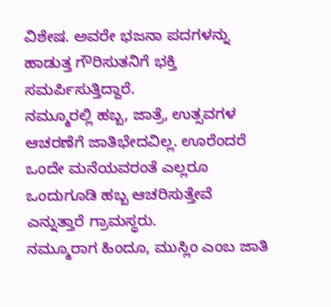ವಿಶೇಷ. ಅವರೇ ಭಜನಾ ಪದಗಳನ್ನು ಹಾಡುತ್ತ ಗೌರಿಸುತನಿಗೆ ಭಕ್ತಿ ಸಮರ್ಪಿಸುತ್ತಿದ್ದಾರೆ.
ನಮ್ಮೂರಲ್ಲಿ ಹಬ್ಬ, ಜಾತ್ರೆ, ಉತ್ಸವಗಳ ಆಚರಣೆಗೆ ಜಾತಿಭೇದವಿಲ್ಲ. ಊರೆಂದರೆ ಒಂದೇ ಮನೆಯವರಂತೆ ಎಲ್ಲರೂ ಒಂದುಗೂಡಿ ಹಬ್ಬ ಆಚರಿಸುತ್ತೇವೆ ಎನ್ನುತ್ತಾರೆ ಗ್ರಾಮಸ್ಥರು.
ನಮ್ಮೂರಾಗ ಹಿಂದೂ, ಮುಸ್ಲಿಂ ಎಂಬ ಜಾತಿ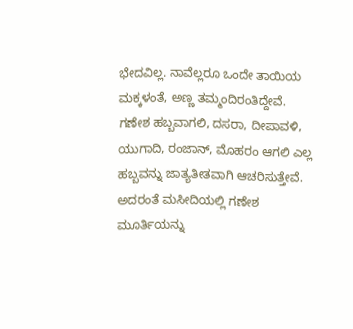ಭೇದವಿಲ್ಲ. ನಾವೆಲ್ಲರೂ ಒಂದೇ ತಾಯಿಯ ಮಕ್ಕಳಂತೆ, ಅಣ್ಣ ತಮ್ಮಂದಿರಂತಿದ್ದೇವೆ. ಗಣೇಶ ಹಬ್ಬವಾಗಲಿ, ದಸರಾ, ದೀಪಾವಳಿ, ಯುಗಾದಿ, ರಂಜಾನ್, ಮೊಹರಂ ಆಗಲಿ ಎಲ್ಲ ಹಬ್ಬವನ್ನು ಜಾತ್ಯತೀತವಾಗಿ ಆಚರಿಸುತ್ತೇವೆ. ಅದರಂತೆ ಮಸೀದಿಯಲ್ಲಿ ಗಣೇಶ ಮೂರ್ತಿಯನ್ನು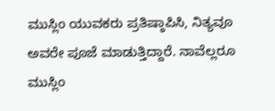ಮುಸ್ಲಿಂ ಯುವಕರು ಪ್ರತಿಷ್ಠಾಪಿಸಿ, ನಿತ್ಯವೂ ಅವರೇ ಪೂಜೆ ಮಾಡುತ್ತಿದ್ದಾರೆ. ನಾವೆಲ್ಲರೂ ಮುಸ್ಲಿಂ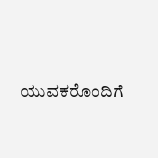ಯುವಕರೊಂದಿಗೆ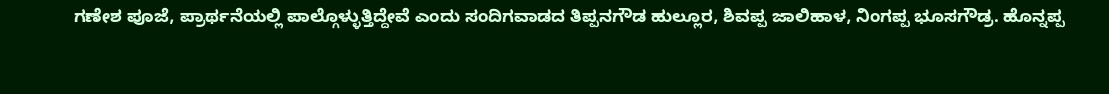ಗಣೇಶ ಪೂಜೆ, ಪ್ರಾರ್ಥನೆಯಲ್ಲಿ ಪಾಲ್ಗೊಳ್ಳುತ್ತಿದ್ದೇವೆ ಎಂದು ಸಂದಿಗವಾಡದ ತಿಪ್ಪನಗೌಡ ಹುಲ್ಲೂರ, ಶಿವಪ್ಪ ಜಾಲಿಹಾಳ, ನಿಂಗಪ್ಪ ಭೂಸಗೌಡ್ರ. ಹೊನ್ನಪ್ಪ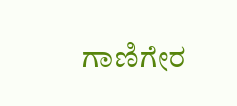ಗಾಣಿಗೇರ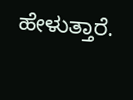ಹೇಳುತ್ತಾರೆ.